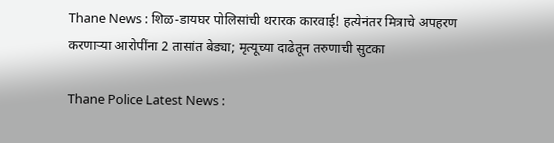Thane News : शिळ-डायघर पोलिसांची थरारक कारवाई! हत्येनंतर मित्राचे अपहरण करणाऱ्या आरोपींना 2 तासांत बेड्या; मृत्यूच्या दाढेतून तरुणाची सुटका

Thane Police Latest News :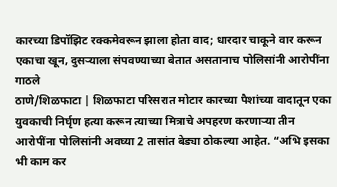कारच्या डिपॉझिट रक्कमेवरून झाला होता वाद; धारदार चाकूने वार करून एकाचा खून, दुसऱ्याला संपवण्याच्या बेतात असतानाच पोलिसांनी आरोपींना गाठले
ठाणे/शिळफाटा | शिळफाटा परिसरात मोटार कारच्या पैशांच्या वादातून एका युवकाची निर्घृण हत्या करून त्याच्या मित्राचे अपहरण करणाऱ्या तीन आरोपींना पोलिसांनी अवघ्या 2 तासांत बेड्या ठोकल्या आहेत. “अभि इसका भी काम कर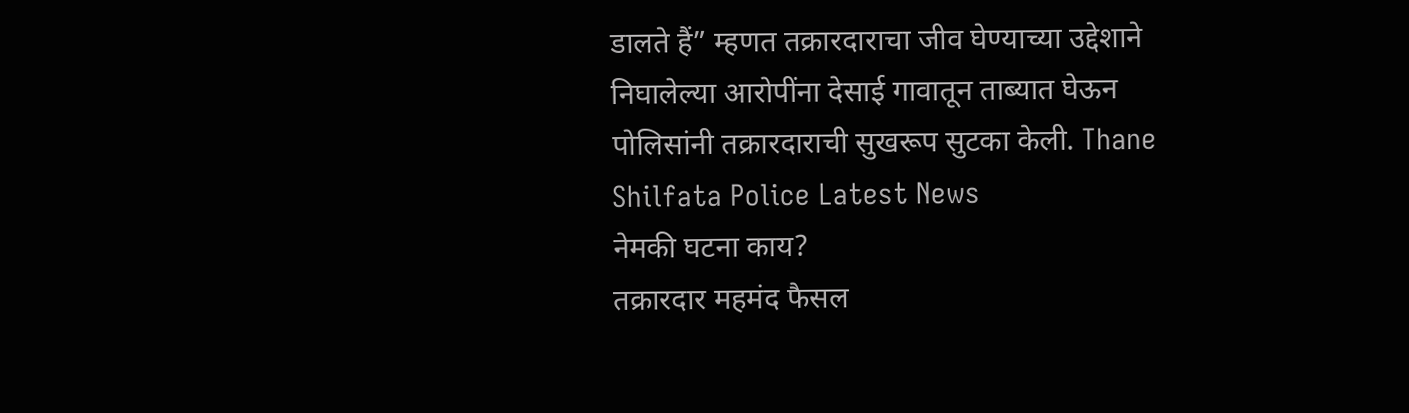डालते हैं” म्हणत तक्रारदाराचा जीव घेण्याच्या उद्देशाने निघालेल्या आरोपींना देसाई गावातून ताब्यात घेऊन पोलिसांनी तक्रारदाराची सुखरूप सुटका केली. Thane Shilfata Police Latest News
नेमकी घटना काय?
तक्रारदार महमंद फैसल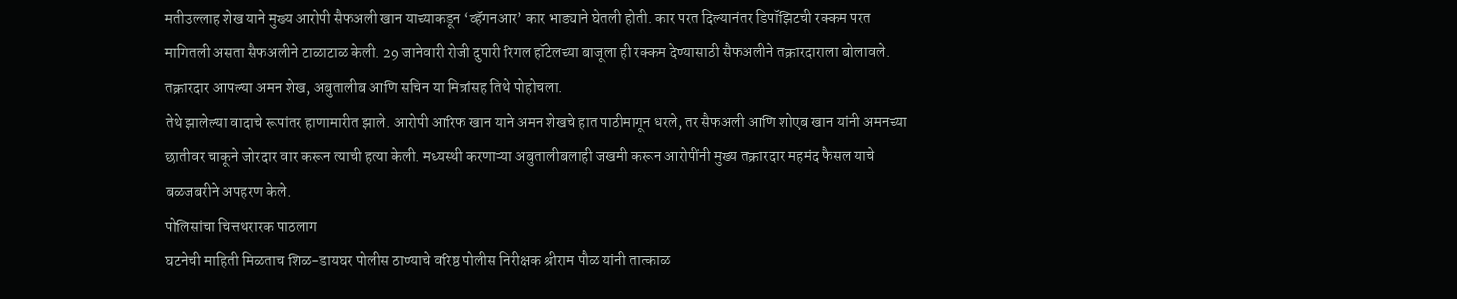मतीउल्लाह शेख याने मुख्य आरोपी सैफअली खान याच्याकडून ‘व्हॅगनआर’ कार भाड्याने घेतली होती. कार परत दिल्यानंतर डिपॉझिटची रक्कम परत मागितली असता सैफअलीने टाळाटाळ केली. 29 जानेवारी रोजी दुपारी रिगल हॉटेलच्या बाजूला ही रक्कम देण्यासाठी सैफअलीने तक्रारदाराला बोलावले. तक्रारदार आपल्या अमन शेख, अबुतालीब आणि सचिन या मित्रांसह तिथे पोहोचला.
तेथे झालेल्या वादाचे रूपांतर हाणामारीत झाले. आरोपी आरिफ खान याने अमन शेखचे हात पाठीमागून धरले, तर सैफअली आणि शोएब खान यांनी अमनच्या छातीवर चाकूने जोरदार वार करून त्याची हत्या केली. मध्यस्थी करणाऱ्या अबुतालीबलाही जखमी करून आरोपींनी मुख्य तक्रारदार महमंद फैसल याचे बळजबरीने अपहरण केले.
पोलिसांचा चित्तथरारक पाठलाग
घटनेची माहिती मिळताच शिळ-डायघर पोलीस ठाण्याचे वरिष्ठ पोलीस निरीक्षक श्रीराम पौळ यांनी तात्काळ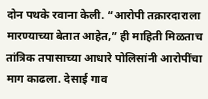दोन पथके रवाना केली. “आरोपी तक्रारदाराला मारण्याच्या बेतात आहेत,” ही माहिती मिळताच तांत्रिक तपासाच्या आधारे पोलिसांनी आरोपींचा माग काढला. देसाई गाव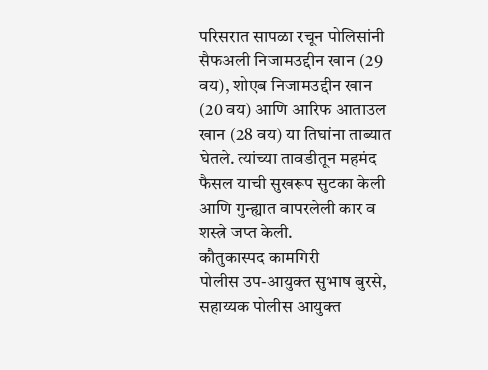परिसरात सापळा रचून पोलिसांनी सैफअली निजामउद्दीन खान (29 वय), शोएब निजामउद्दीन खान (20 वय) आणि आरिफ आताउल खान (28 वय) या तिघांना ताब्यात घेतले. त्यांच्या तावडीतून महमंद फैसल याची सुखरूप सुटका केली आणि गुन्ह्यात वापरलेली कार व शस्त्रे जप्त केली.
कौतुकास्पद कामगिरी
पोलीस उप-आयुक्त सुभाष बुरसे, सहाय्यक पोलीस आयुक्त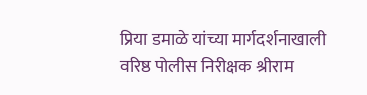प्रिया डमाळे यांच्या मार्गदर्शनाखाली वरिष्ठ पोलीस निरीक्षक श्रीराम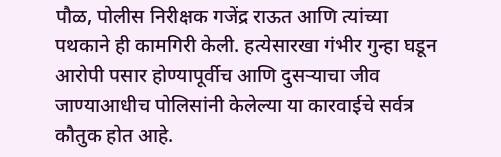पौळ, पोलीस निरीक्षक गजेंद्र राऊत आणि त्यांच्या पथकाने ही कामगिरी केली. हत्येसारखा गंभीर गुन्हा घडून आरोपी पसार होण्यापूर्वीच आणि दुसऱ्याचा जीव जाण्याआधीच पोलिसांनी केलेल्या या कारवाईचे सर्वत्र कौतुक होत आहे.